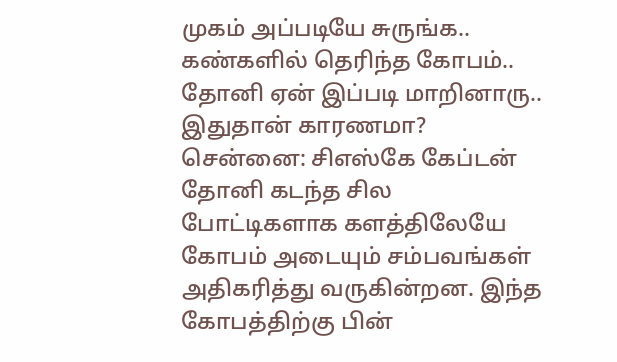முகம் அப்படியே சுருங்க.. கண்களில் தெரிந்த கோபம்.. தோனி ஏன் இப்படி மாறினாரு.. இதுதான் காரணமா?
சென்னை: சிஎஸ்கே கேப்டன் தோனி கடந்த சில போட்டிகளாக களத்திலேயே கோபம் அடையும் சம்பவங்கள் அதிகரித்து வருகின்றன. இந்த கோபத்திற்கு பின்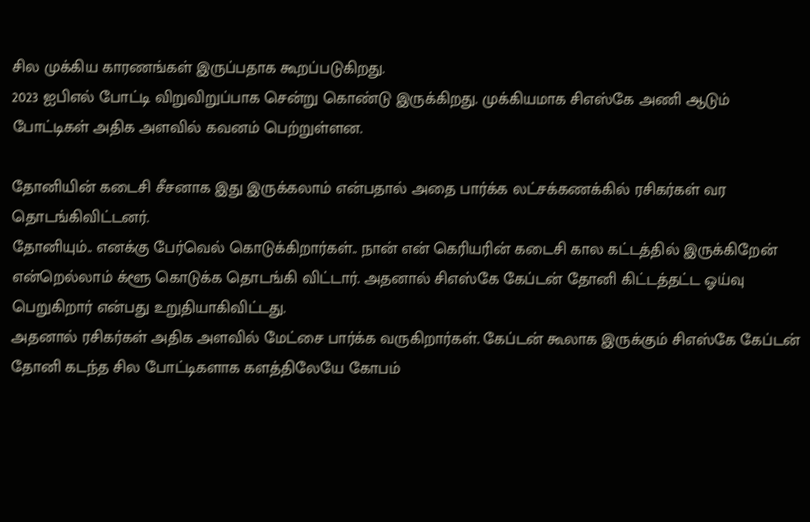சில முக்கிய காரணங்கள் இருப்பதாக கூறப்படுகிறது.
2023 ஐபிஎல் போட்டி விறுவிறுப்பாக சென்று கொண்டு இருக்கிறது. முக்கியமாக சிஎஸ்கே அணி ஆடும் போட்டிகள் அதிக அளவில் கவனம் பெற்றுள்ளன.

தோனியின் கடைசி சீசனாக இது இருக்கலாம் என்பதால் அதை பார்க்க லட்சக்கணக்கில் ரசிகர்கள் வர தொடங்கிவிட்டனர்.
தோனியும்.. எனக்கு பேர்வெல் கொடுக்கிறார்கள்.. நான் என் கெரியரின் கடைசி கால கட்டத்தில் இருக்கிறேன் என்றெல்லாம் க்ளூ கொடுக்க தொடங்கி விட்டார். அதனால் சிஎஸ்கே கேப்டன் தோனி கிட்டத்தட்ட ஓய்வு பெறுகிறார் என்பது உறுதியாகிவிட்டது.
அதனால் ரசிகர்கள் அதிக அளவில் மேட்சை பார்க்க வருகிறார்கள். கேப்டன் கூலாக இருக்கும் சிஎஸ்கே கேப்டன் தோனி கடந்த சில போட்டிகளாக களத்திலேயே கோபம்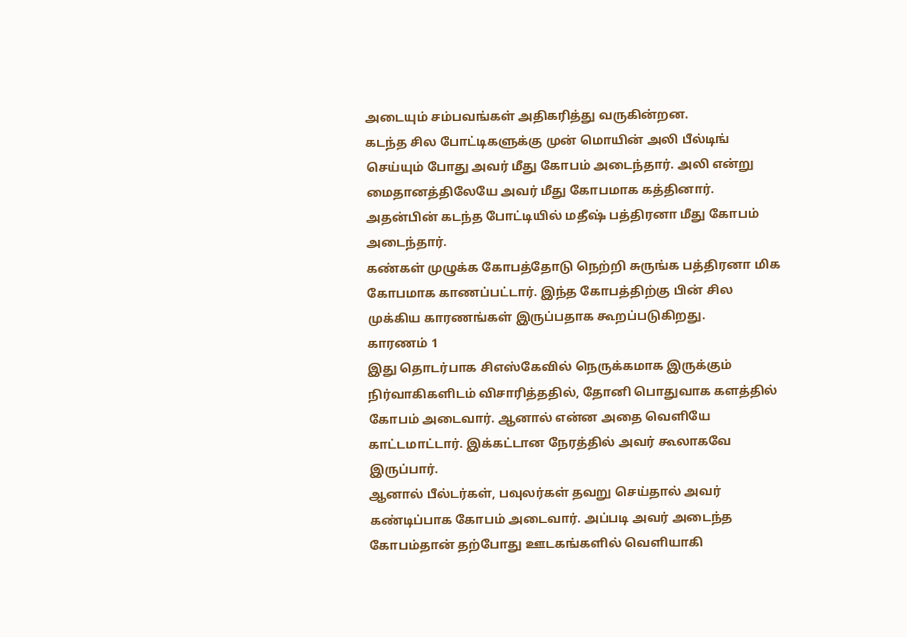அடையும் சம்பவங்கள் அதிகரித்து வருகின்றன.
கடந்த சில போட்டிகளுக்கு முன் மொயின் அலி பீல்டிங் செய்யும் போது அவர் மீது கோபம் அடைந்தார். அலி என்று மைதானத்திலேயே அவர் மீது கோபமாக கத்தினார். அதன்பின் கடந்த போட்டியில் மதீஷ் பத்திரனா மீது கோபம் அடைந்தார்.
கண்கள் முழுக்க கோபத்தோடு நெற்றி சுருங்க பத்திரனா மிக கோபமாக காணப்பட்டார். இந்த கோபத்திற்கு பின் சில முக்கிய காரணங்கள் இருப்பதாக கூறப்படுகிறது.
காரணம் 1
இது தொடர்பாக சிஎஸ்கேவில் நெருக்கமாக இருக்கும் நிர்வாகிகளிடம் விசாரித்ததில், தோனி பொதுவாக களத்தில் கோபம் அடைவார். ஆனால் என்ன அதை வெளியே காட்டமாட்டார். இக்கட்டான நேரத்தில் அவர் கூலாகவே இருப்பார்.
ஆனால் பீல்டர்கள், பவுலர்கள் தவறு செய்தால் அவர் கண்டிப்பாக கோபம் அடைவார். அப்படி அவர் அடைந்த கோபம்தான் தற்போது ஊடகங்களில் வெளியாகி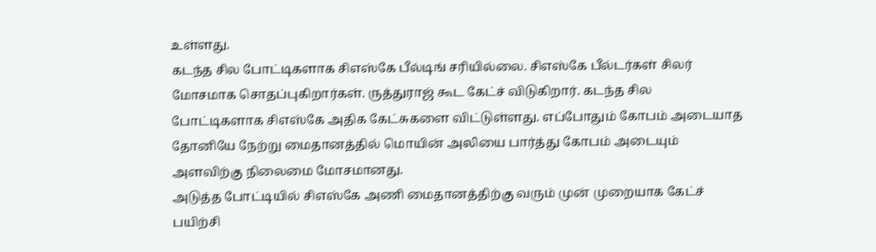உள்ளது.
கடந்த சில போட்டிகளாக சிஎஸ்கே பீல்டிங் சரியில்லை. சிஎஸ்கே பீல்டர்கள் சிலர் மோசமாக சொதப்புகிறார்கள். ருத்துராஜ் கூட கேட்ச் விடுகிறார். கடந்த சில போட்டிகளாக சிஎஸ்கே அதிக கேட்சுகளை விட்டுள்ளது. எப்போதும் கோபம் அடையாத தோனியே நேற்று மைதானத்தில் மொயின் அலியை பார்த்து கோபம் அடையும் அளவிற்கு நிலைமை மோசமானது.
அடுத்த போட்டியில் சிஎஸ்கே அணி மைதானத்திற்கு வரும் முன் முறையாக கேட்ச் பயிற்சி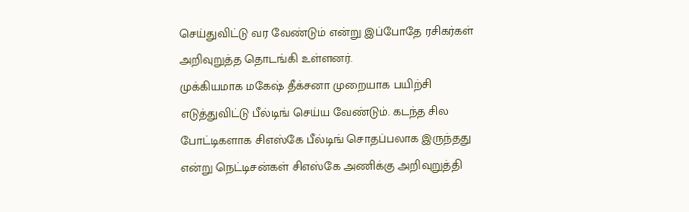செய்துவிட்டு வர வேண்டும் என்று இப்போதே ரசிகர்கள் அறிவுறுத்த தொடங்கி உள்ளனர்.
முக்கியமாக மகேஷ் தீக்சனா முறையாக பயிற்சி எடுத்துவிட்டு பீல்டிங் செய்ய வேண்டும். கடந்த சில போட்டிகளாக சிஎஸ்கே பீல்டிங் சொதப்பலாக இருந்தது என்று நெட்டிசன்கள் சிஎஸ்கே அணிக்கு அறிவுறுத்தி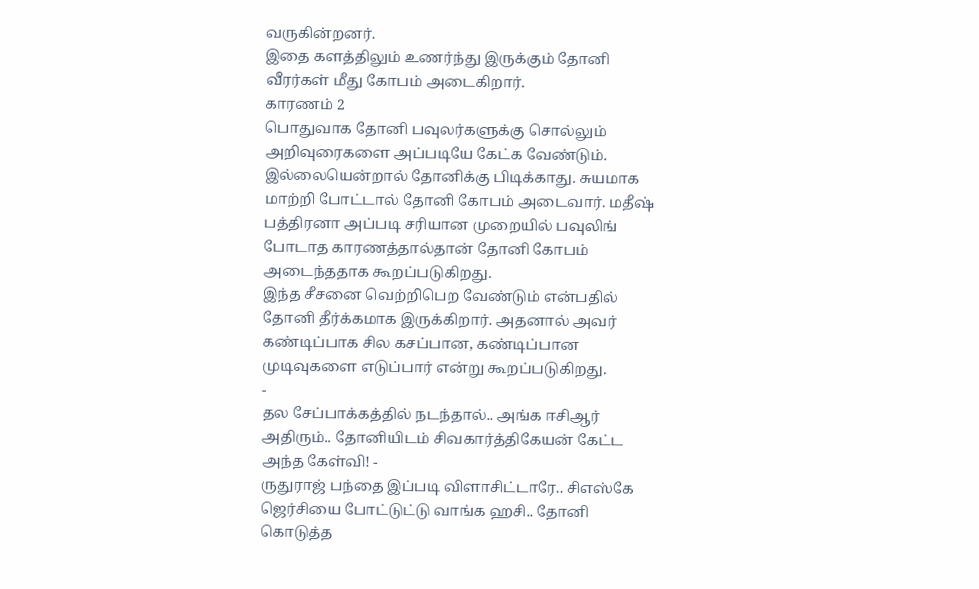வருகின்றனர்.
இதை களத்திலும் உணர்ந்து இருக்கும் தோனி வீரர்கள் மீது கோபம் அடைகிறார்.
காரணம் 2
பொதுவாக தோனி பவுலர்களுக்கு சொல்லும் அறிவுரைகளை அப்படியே கேட்க வேண்டும். இல்லையென்றால் தோனிக்கு பிடிக்காது. சுயமாக மாற்றி போட்டால் தோனி கோபம் அடைவார். மதீஷ் பத்திரனா அப்படி சரியான முறையில் பவுலிங் போடாத காரணத்தால்தான் தோனி கோபம் அடைந்ததாக கூறப்படுகிறது.
இந்த சீசனை வெற்றிபெற வேண்டும் என்பதில் தோனி தீர்க்கமாக இருக்கிறார். அதனால் அவர் கண்டிப்பாக சில கசப்பான, கண்டிப்பான முடிவுகளை எடுப்பார் என்று கூறப்படுகிறது.
-
தல சேப்பாக்கத்தில் நடந்தால்.. அங்க ஈசிஆர் அதிரும்.. தோனியிடம் சிவகார்த்திகேயன் கேட்ட அந்த கேள்வி! -
ருதுராஜ் பந்தை இப்படி விளாசிட்டாரே.. சிஎஸ்கே ஜெர்சியை போட்டுட்டு வாங்க ஹசி.. தோனி கொடுத்த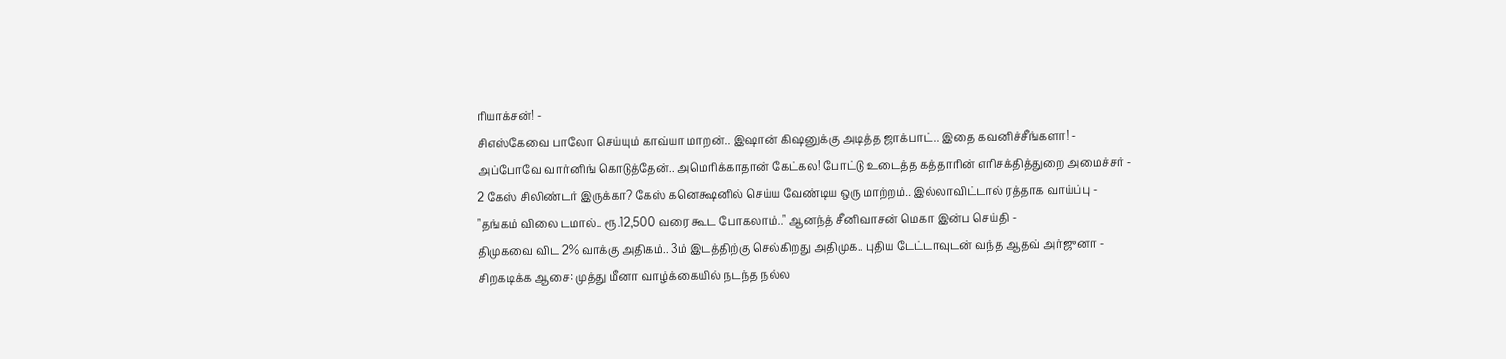ரியாக்சன்! -
சிஎஸ்கேவை பாலோ செய்யும் காவ்யா மாறன்.. இஷான் கிஷனுக்கு அடித்த ஜாக்பாட்.. இதை கவனிச்சீங்களா! -
அப்போவே வார்னிங் கொடுத்தேன்.. அமெரிக்காதான் கேட்கல! போட்டு உடைத்த கத்தாரின் எரிசக்தித்துறை அமைச்சர் -
2 கேஸ் சிலிண்டர் இருக்கா? கேஸ் கனெக்ஷனில் செய்ய வேண்டிய ஒரு மாற்றம்.. இல்லாவிட்டால் ரத்தாக வாய்ப்பு -
"தங்கம் விலை டமால்.. ரூ.12,500 வரை கூட போகலாம்.." ஆனந்த் சீனிவாசன் மெகா இன்ப செய்தி -
திமுகவை விட 2% வாக்கு அதிகம்.. 3ம் இடத்திற்கு செல்கிறது அதிமுக.. புதிய டேட்டாவுடன் வந்த ஆதவ் அர்ஜுனா -
சிறகடிக்க ஆசை: முத்து மீனா வாழ்க்கையில் நடந்த நல்ல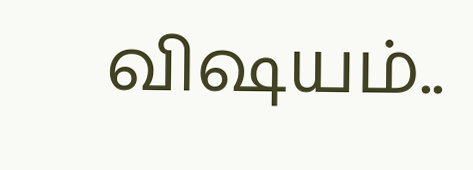விஷயம்..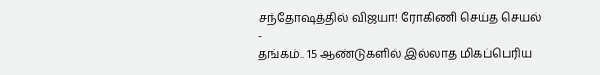சந்தோஷத்தில் விஜயா! ரோகிணி செய்த செயல் -
தங்கம்.. 15 ஆண்டுகளில் இல்லாத மிகப்பெரிய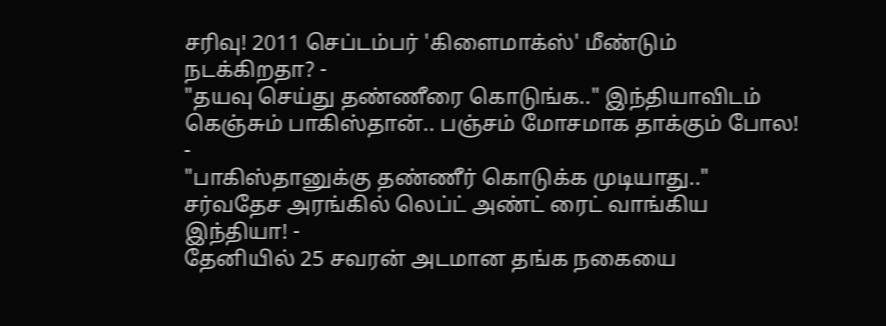சரிவு! 2011 செப்டம்பர் 'கிளைமாக்ஸ்' மீண்டும் நடக்கிறதா? -
"தயவு செய்து தண்ணீரை கொடுங்க.." இந்தியாவிடம் கெஞ்சும் பாகிஸ்தான்.. பஞ்சம் மோசமாக தாக்கும் போல! -
"பாகிஸ்தானுக்கு தண்ணீர் கொடுக்க முடியாது.." சர்வதேச அரங்கில் லெப்ட் அண்ட் ரைட் வாங்கிய இந்தியா! -
தேனியில் 25 சவரன் அடமான தங்க நகையை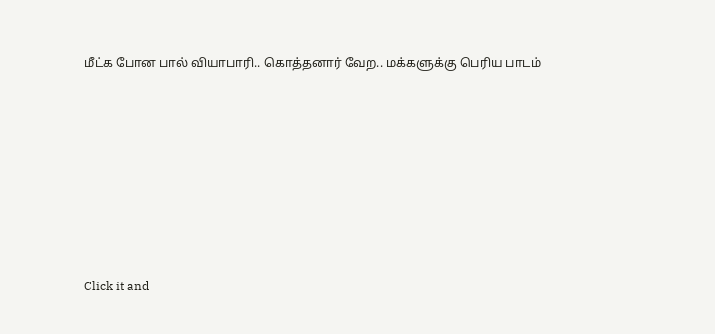மீட்க போன பால் வியாபாரி.. கொத்தனார் வேற.. மக்களுக்கு பெரிய பாடம்












Click it and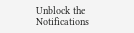Unblock the Notifications